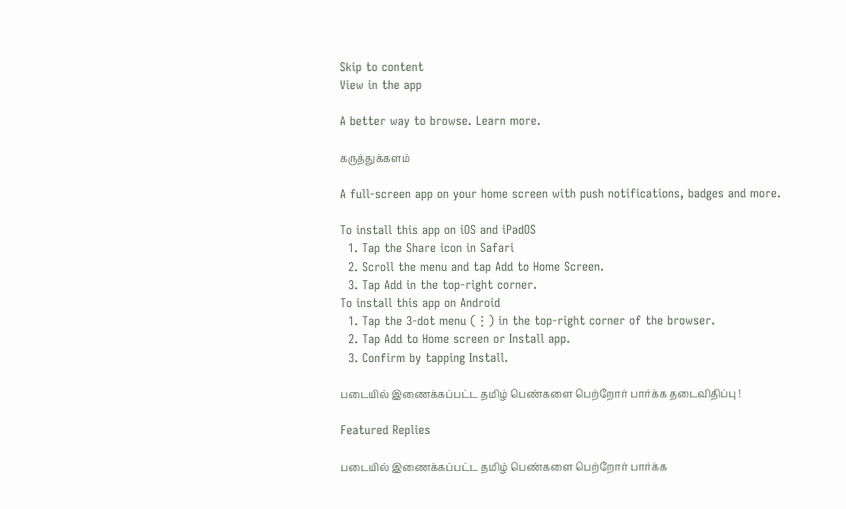Skip to content
View in the app

A better way to browse. Learn more.

கருத்துக்களம்

A full-screen app on your home screen with push notifications, badges and more.

To install this app on iOS and iPadOS
  1. Tap the Share icon in Safari
  2. Scroll the menu and tap Add to Home Screen.
  3. Tap Add in the top-right corner.
To install this app on Android
  1. Tap the 3-dot menu (⋮) in the top-right corner of the browser.
  2. Tap Add to Home screen or Install app.
  3. Confirm by tapping Install.

படையில் இணைக்கப்பட்ட தமிழ் பெண்களை பெற்றோர் பார்க்க தடைவிதிப்பு !

Featured Replies

படையில் இணைக்கப்பட்ட தமிழ் பெண்களை பெற்றோர் பார்க்க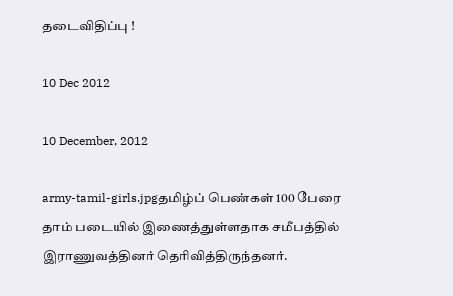தடைவிதிப்பு !

10 Dec 2012

10 December, 2012

army-tamil-girls.jpgதமிழ்ப் பெண்கள் 100 பேரை தாம் படையில் இணைத்துள்ளதாக சமீபத்தில் இராணுவத்தினர் தெரிவித்திருந்தனர்.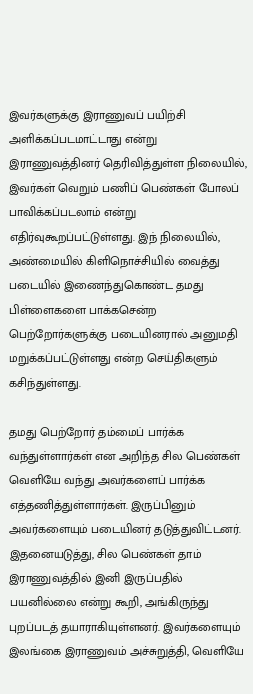இவர்களுக்கு இராணுவப் பயிற்சி அளிக்கப்படமாட்டாது என்று இராணுவத்தினர் தெரிவித்துள்ள நிலையில், இவர்கள் வெறும் பணிப் பெண்கள் போலப் பாவிக்கப்படலாம் என்று எதிர்வுகூறப்பட்டுள்ளது. இந் நிலையில், அண்மையில் கிளிநொச்சியில் வைத்து படையில் இணைந்துகொண்ட தமது பிள்ளைகளை பாக்கசென்ற பெற்றோர்களுக்கு படையினரால் அனுமதி மறுக்கப்பட்டுள்ளது என்ற செய்திகளும் கசிந்துள்ளது.

தமது பெற்றோர் தம்மைப் பார்க்க வந்துள்ளார்கள் என அறிந்த சில பெண்கள் வெளியே வந்து அவர்களைப் பார்க்க எத்தணித்துள்ளார்கள். இருப்பினும் அவர்களையும் படையினர் தடுத்துவிட்டனர். இதனையடுத்து, சில பெண்கள் தாம் இராணுவத்தில் இனி இருப்பதில் பயனில்லை என்று கூறி, அங்கிருந்து புறப்படத் தயாராகியுள்ளனர். இவர்களையும் இலங்கை இராணுவம் அச்சுறுத்தி, வெளியே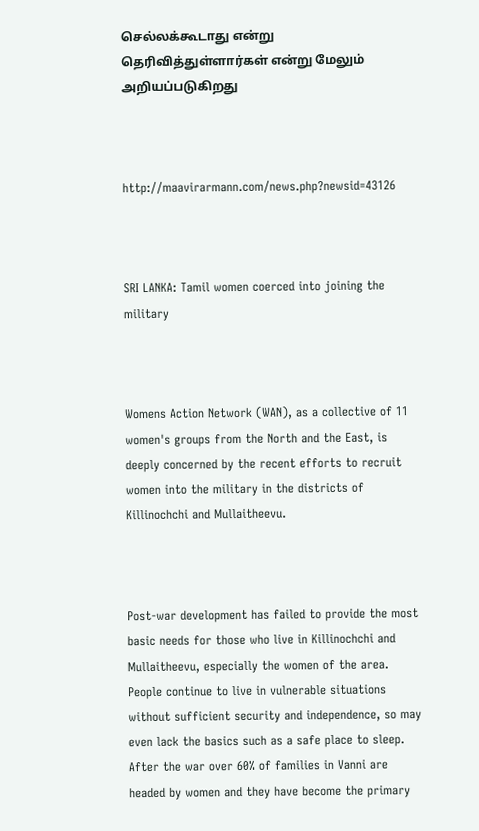செல்லக்கூடாது என்று தெரிவித்துள்ளார்கள் என்று மேலும் அறியப்படுகிறது



http://maavirarmann.com/news.php?newsid=43126



SRI LANKA: Tamil women coerced into joining the military



Womens Action Network (WAN), as a collective of 11 women's groups from the North and the East, is deeply concerned by the recent efforts to recruit women into the military in the districts of Killinochchi and Mullaitheevu.



Post-war development has failed to provide the most basic needs for those who live in Killinochchi and Mullaitheevu, especially the women of the area. People continue to live in vulnerable situations without sufficient security and independence, so may even lack the basics such as a safe place to sleep. After the war over 60% of families in Vanni are headed by women and they have become the primary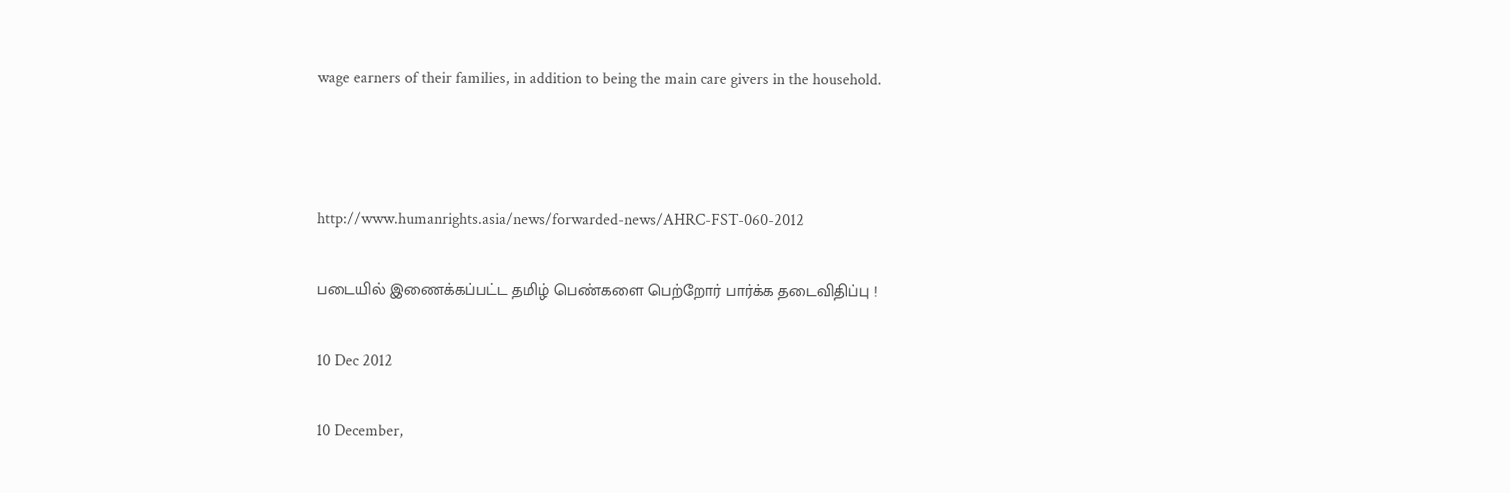wage earners of their families, in addition to being the main care givers in the household.



http://www.humanrights.asia/news/forwarded-news/AHRC-FST-060-2012

படையில் இணைக்கப்பட்ட தமிழ் பெண்களை பெற்றோர் பார்க்க தடைவிதிப்பு !

10 Dec 2012

10 December,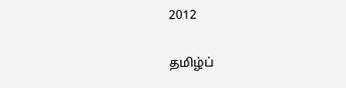2012

தமிழ்ப்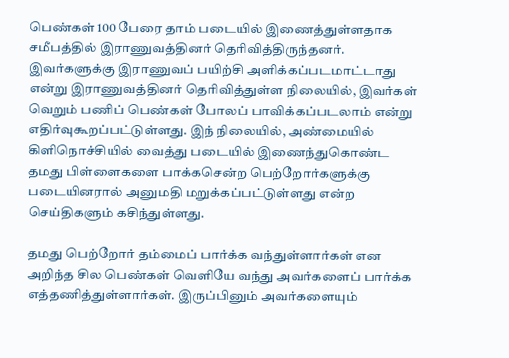பெண்கள் 100 பேரை தாம் படையில் இணைத்துள்ளதாக சமீபத்தில் இராணுவத்தினர் தெரிவித்திருந்தனர். இவர்களுக்கு இராணுவப் பயிற்சி அளிக்கப்படமாட்டாது என்று இராணுவத்தினர் தெரிவித்துள்ள நிலையில், இவர்கள் வெறும் பணிப் பெண்கள் போலப் பாவிக்கப்படலாம் என்று எதிர்வுகூறப்பட்டுள்ளது. இந் நிலையில், அண்மையில் கிளிநொச்சியில் வைத்து படையில் இணைந்துகொண்ட தமது பிள்ளைகளை பாக்கசென்ற பெற்றோர்களுக்கு படையினரால் அனுமதி மறுக்கப்பட்டுள்ளது என்ற செய்திகளும் கசிந்துள்ளது.

தமது பெற்றோர் தம்மைப் பார்க்க வந்துள்ளார்கள் என அறிந்த சில பெண்கள் வெளியே வந்து அவர்களைப் பார்க்க எத்தணித்துள்ளார்கள். இருப்பினும் அவர்களையும்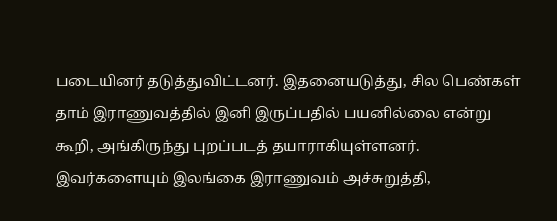படையினர் தடுத்துவிட்டனர். இதனையடுத்து, சில பெண்கள் தாம் இராணுவத்தில் இனி இருப்பதில் பயனில்லை என்று கூறி, அங்கிருந்து புறப்படத் தயாராகியுள்ளனர். இவர்களையும் இலங்கை இராணுவம் அச்சுறுத்தி,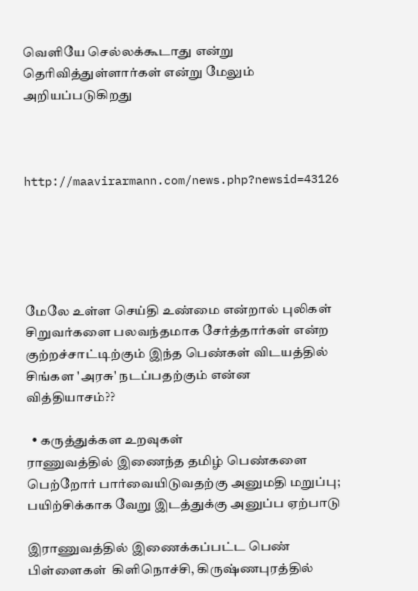வெளியே செல்லக்கூடாது என்று தெரிவித்துள்ளார்கள் என்று மேலும் அறியப்படுகிறது



http://maavirarmann.com/news.php?newsid=43126





மேலே உள்ள செய்தி உண்மை என்றால் புலிகள் சிறுவர்களை பலவந்தமாக சேர்த்தார்கள் என்ற குற்றச்சாட்டிற்கும் இந்த பெண்கள் விடயத்தில் சிங்கள 'அரசு' நடப்பதற்கும் என்ன வித்தியாசம்??

  • கருத்துக்கள உறவுகள்
ராணுவத்தில் இணைந்த தமிழ் பெண்களை பெற்றோர் பார்வையிடுவதற்கு அனுமதி மறுப்பு; பயிற்சிக்காக வேறு இடத்துக்கு அனுப்ப ஏற்பாடு

இராணுவத்தில் இணைக்கப்பட்ட பெண் பிள்ளைகள்  கிளிநொச்சி, கிருஷ்ணபுரத்தில்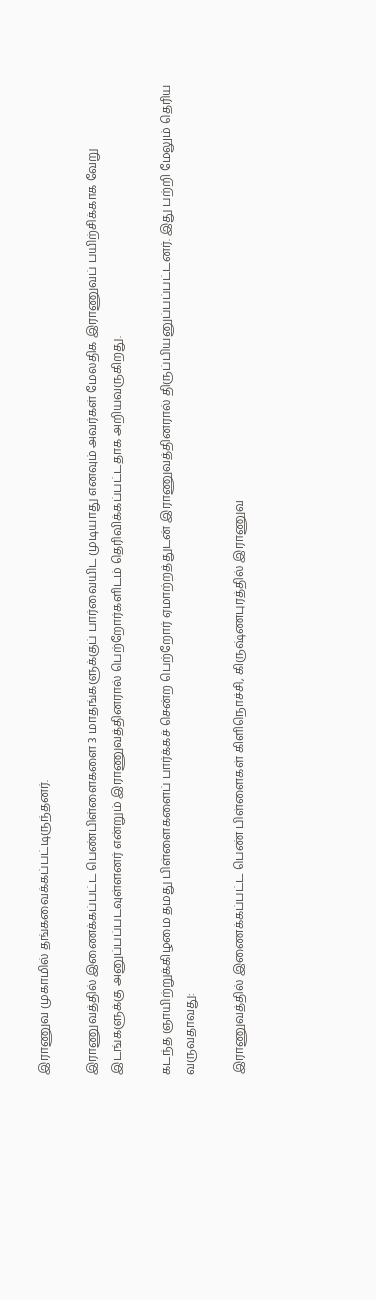இராணுவ முகாமில் தங்கவைக்கப்பட்டிருந்தனர்.

இராணுவத்தில் இணைக்கப்பட்ட பெண்பிள்ளைகளை 3 மாதங்களுக்குப் பார்வையிட முடியாது எனவும் அவர்கள் மேலதிக இராணுவப் பயிற்சிக்காக வேறு இடங்களுக்கு அனுப்பப்படவுள்ளனர் என்றும் இராணுவத்தினரால் பெற்றோர்களிடம் தெரிவிக்கப்பட்டதாக அறியவருகிறது.

கடந்த ஞாயிற்றுக்கிழமை தமது பிள்ளைகளைப் பார்க்கச் சென்ற பெற்றோர் ஏமாற்றத்துடன் இராணுவத்தினரால் திருப்பியனுப்பப்பட்டனர். இது பற்றி மேலும் தெரிய வருவதாவது:

இராணுவத்தில் இணைக்கப்பட்ட பெண் பிள்ளைகள் கிளிநொச்சி, கிருஷ்ணபுரத்தில் இராணுவ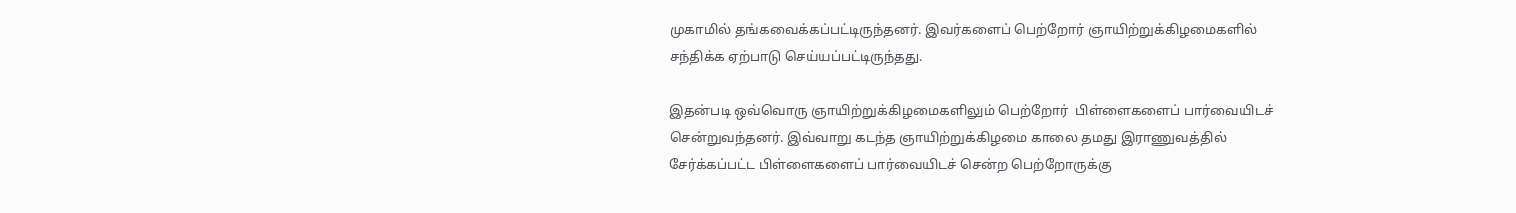முகாமில் தங்கவைக்கப்பட்டிருந்தனர். இவர்களைப் பெற்றோர் ஞாயிற்றுக்கிழமைகளில் சந்திக்க ஏற்பாடு செய்யப்பட்டிருந்தது.

இதன்படி ஒவ்வொரு ஞாயிற்றுக்கிழமைகளிலும் பெற்றோர்  பிள்ளைகளைப் பார்வையிடச் சென்றுவந்தனர். இவ்வாறு கடந்த ஞாயிற்றுக்கிழமை காலை தமது இராணுவத்தில் சேர்க்கப்பட்ட பிள்ளைகளைப் பார்வையிடச் சென்ற பெற்றோருக்கு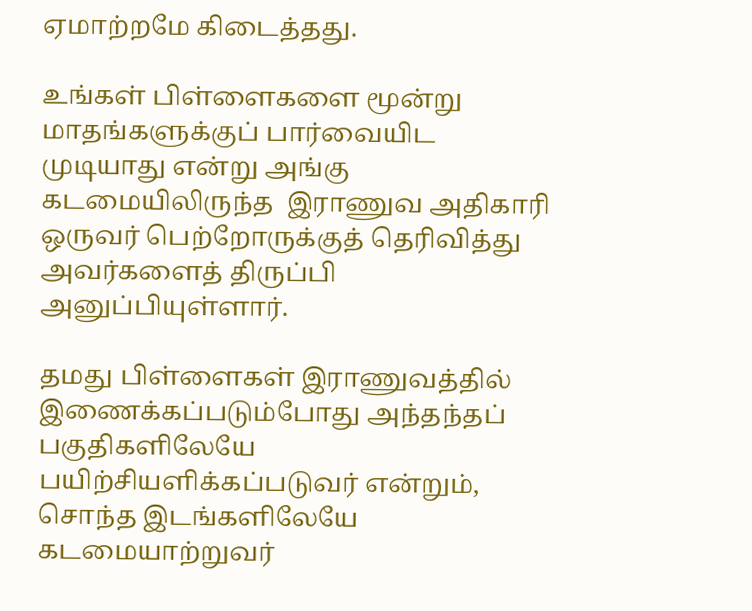ஏமாற்றமே கிடைத்தது.

உங்கள் பிள்ளைகளை மூன்று மாதங்களுக்குப் பார்வையிட முடியாது என்று அங்கு கடமையிலிருந்த  இராணுவ அதிகாரி ஒருவர் பெற்றோருக்குத் தெரிவித்து அவர்களைத் திருப்பி அனுப்பியுள்ளார்.

தமது பிள்ளைகள் இராணுவத்தில் இணைக்கப்படும்போது அந்தந்தப் பகுதிகளிலேயே பயிற்சியளிக்கப்படுவர் என்றும், சொந்த இடங்களிலேயே கடமையாற்றுவர்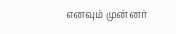எனவும் முன்னர்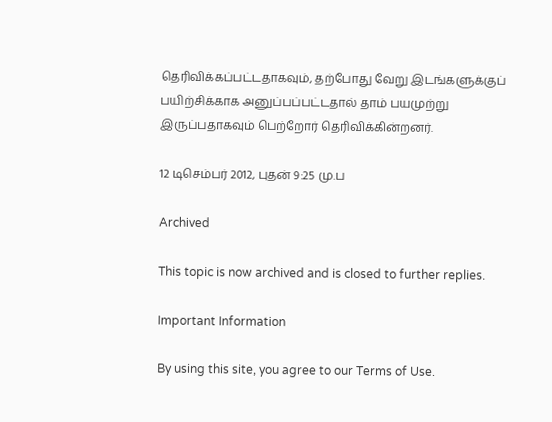தெரிவிக்கப்பட்டதாகவும், தற்போது வேறு இடங்களுக்குப் பயிற்சிக்காக அனுப்பப்பட்டதால் தாம் பயமுற்று இருப்பதாகவும் பெற்றோர் தெரிவிக்கின்றனர்.

12 டிசெம்பர் 2012, புதன் 9:25 மு.ப

Archived

This topic is now archived and is closed to further replies.

Important Information

By using this site, you agree to our Terms of Use.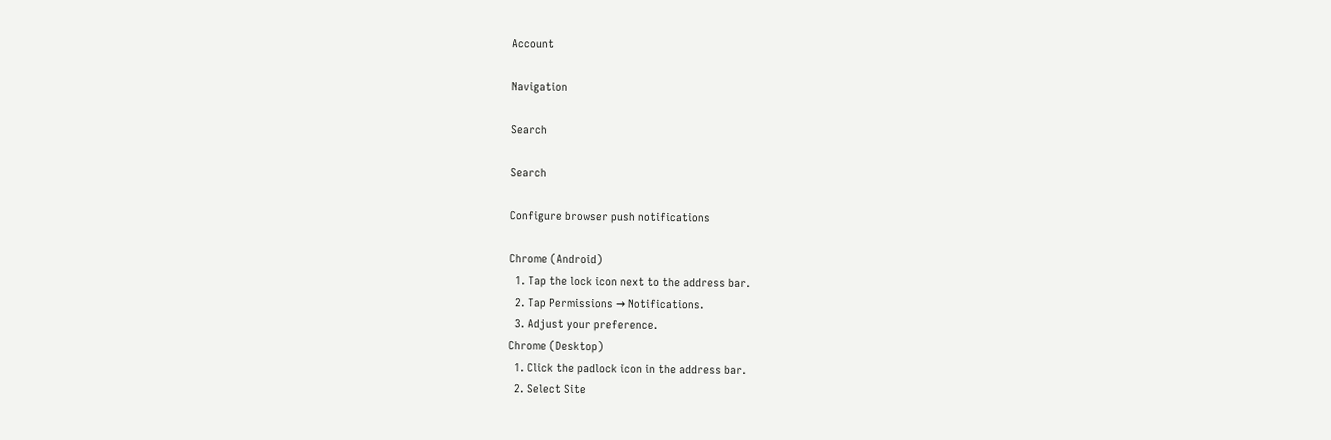Account

Navigation

Search

Search

Configure browser push notifications

Chrome (Android)
  1. Tap the lock icon next to the address bar.
  2. Tap Permissions → Notifications.
  3. Adjust your preference.
Chrome (Desktop)
  1. Click the padlock icon in the address bar.
  2. Select Site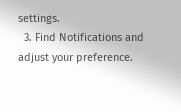settings.
  3. Find Notifications and adjust your preference.